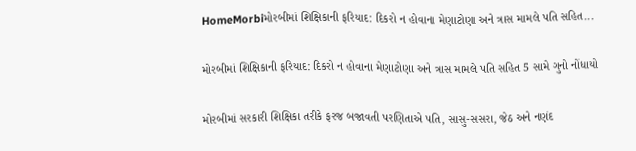HomeMorbiમોરબીમાં શિક્ષિકાની ફરિયાદ: દિકરો ન હોવાના મેણાટોણા અને ત્રાસ મામલે પતિ સહિત...

મોરબીમાં શિક્ષિકાની ફરિયાદ: દિકરો ન હોવાના મેણાટોણા અને ત્રાસ મામલે પતિ સહિત 5 સામે ગુનો નોંધાયો

મોરબીમાં સરકારી શિક્ષિકા તરીકે ફરજ બજાવતી પરણિતાએ પતિ, સાસુ-સસરા, જેઠ અને નણંદ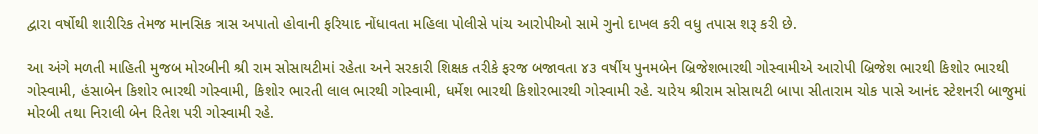દ્વારા વર્ષોથી શારીરિક તેમજ માનસિક ત્રાસ અપાતો હોવાની ફરિયાદ નોંધાવતા મહિલા પોલીસે પાંચ આરોપીઓ સામે ગુનો દાખલ કરી વધુ તપાસ શરૂ કરી છે.

આ અંગે મળતી માહિતી મુજબ મોરબીની શ્રી રામ સોસાયટીમાં રહેતા અને સરકારી શિક્ષક તરીકે ફરજ બજાવતા ૪૩ વર્ષીય પુનમબેન બ્રિજેશભારથી ગોસ્વામીએ આરોપી બ્રિજેશ ભારથી કિશોર ભારથી ગોસ્વામી, હંસાબેન કિશોર ભારથી ગોસ્વામી, કિશોર ભારતી લાલ ભારથી ગોસ્વામી, ધર્મેશ ભારથી કિશોરભારથી ગોસ્વામી રહે. ચારેય શ્રીરામ સોસાયટી બાપા સીતારામ ચોક પાસે આનંદ સ્ટેશનરી બાજુમાં મોરબી તથા નિરાલી બેન રિતેશ પરી ગોસ્વામી રહે.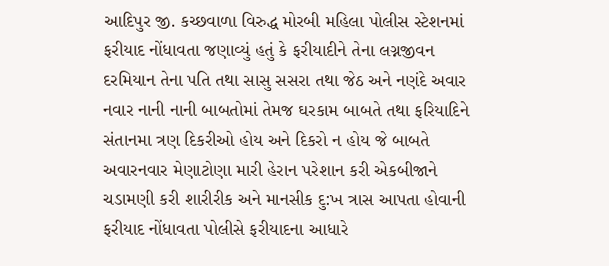આદિપુર જી. કચ્છવાળા વિરુદ્ધ મોરબી મહિલા પોલીસ સ્ટેશનમાં ફરીયાદ નોંધાવતા જણાવ્યું હતું કે ફરીયાદીને તેના લગ્નજીવન દરમિયાન તેના પતિ તથા સાસુ સસરા તથા જેઠ અને નણંદે અવાર નવાર નાની નાની બાબતોમાં તેમજ ઘરકામ બાબતે તથા ફરિયાદિને સંતાનમા ત્રણ દિકરીઓ હોય અને દિકરો ન હોય જે બાબતે અવારનવાર મેણાટોણા મારી હેરાન પરેશાન કરી એકબીજાને ચડામણી કરી શારીરીક અને માનસીક દુ:ખ ત્રાસ આપતા હોવાની ફરીયાદ નોંધાવતા પોલીસે ફરીયાદના આધારે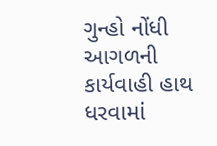ગુન્હો નોંધી આગળની કાર્યવાહી હાથ ધરવામાં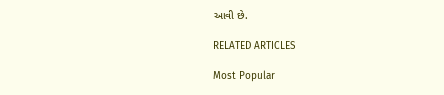આવી છે.

RELATED ARTICLES

Most Popular